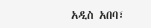አዲስ አበባ፣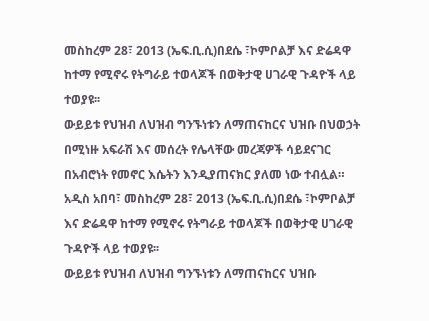መስከረም 28፣ 2013 (ኤፍ.ቢ.ሲ)በደሴ ፣ኮምቦልቻ እና ድሬዳዋ ከተማ የሚኖሩ የትግራይ ተወላጆች በወቅታዊ ሀገራዊ ጉዳዮች ላይ ተወያዩ፡፡
ውይይቱ የህዝብ ለህዝብ ግንኙነቱን ለማጠናከርና ህዝቡ በህወኃት በሚነዙ አፍራሽ እና መሰረት የሌላቸው መረጃዎች ሳይደናገር በአብሮነት የመኖር እሴትን እንዲያጠናክር ያለመ ነው ተብሏል።
አዲስ አበባ፣ መስከረም 28፣ 2013 (ኤፍ.ቢ.ሲ)በደሴ ፣ኮምቦልቻ እና ድሬዳዋ ከተማ የሚኖሩ የትግራይ ተወላጆች በወቅታዊ ሀገራዊ ጉዳዮች ላይ ተወያዩ፡፡
ውይይቱ የህዝብ ለህዝብ ግንኙነቱን ለማጠናከርና ህዝቡ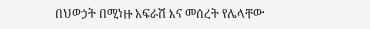በህወኃት በሚነዙ አፍራሽ እና መሰረት የሌላቸው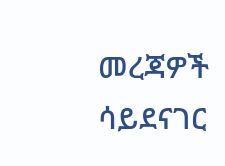መረጃዎች ሳይደናገር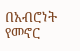በአብሮነት የመኖር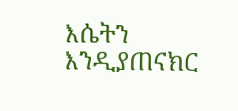እሴትን እንዲያጠናክር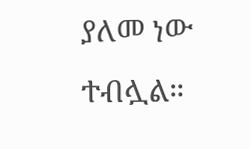ያለመ ነው ተብሏል።